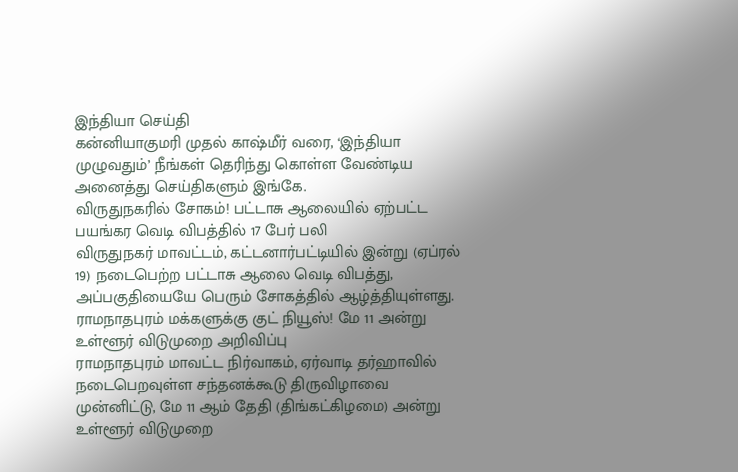இந்தியா செய்தி
கன்னியாகுமரி முதல் காஷ்மீர் வரை, ‘இந்தியா முழுவதும்’ நீங்கள் தெரிந்து கொள்ள வேண்டிய அனைத்து செய்திகளும் இங்கே.
விருதுநகரில் சோகம்! பட்டாசு ஆலையில் ஏற்பட்ட பயங்கர வெடி விபத்தில் 17 பேர் பலி
விருதுநகர் மாவட்டம், கட்டனார்பட்டியில் இன்று (ஏப்ரல் 19) நடைபெற்ற பட்டாசு ஆலை வெடி விபத்து, அப்பகுதியையே பெரும் சோகத்தில் ஆழ்த்தியுள்ளது.
ராமநாதபுரம் மக்களுக்கு குட் நியூஸ்! மே 11 அன்று உள்ளூர் விடுமுறை அறிவிப்பு
ராமநாதபுரம் மாவட்ட நிர்வாகம், ஏர்வாடி தர்ஹாவில் நடைபெறவுள்ள சந்தனக்கூடு திருவிழாவை முன்னிட்டு, மே 11 ஆம் தேதி (திங்கட்கிழமை) அன்று உள்ளூர் விடுமுறை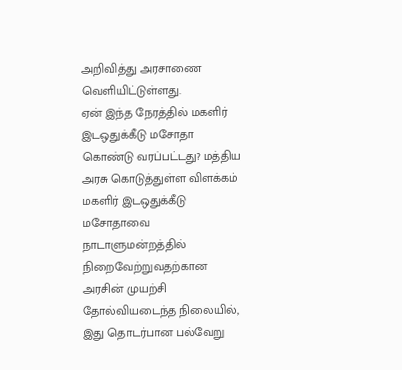அறிவித்து அரசாணை வெளியிட்டுள்ளது.
ஏன் இந்த நேரத்தில் மகளிர் இடஒதுக்கீடு மசோதா கொண்டு வரப்பட்டது? மத்திய அரசு கொடுத்துள்ள விளக்கம்
மகளிர் இடஒதுக்கீடு மசோதாவை நாடாளுமன்றத்தில் நிறைவேற்றுவதற்கான அரசின் முயற்சி தோல்வியடைந்த நிலையில், இது தொடர்பான பல்வேறு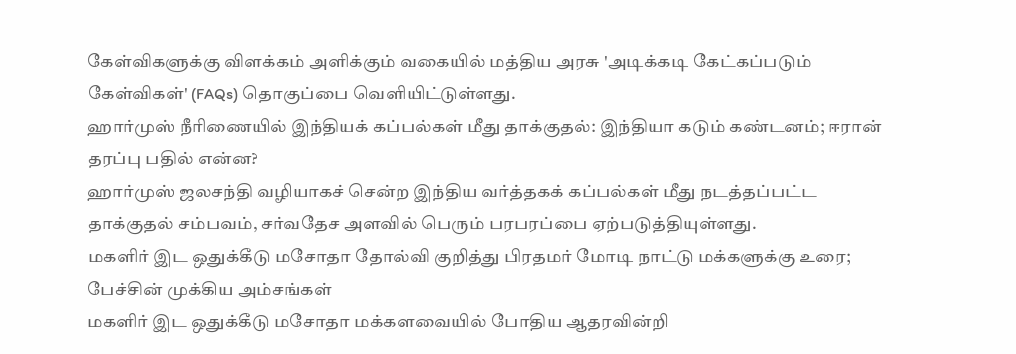கேள்விகளுக்கு விளக்கம் அளிக்கும் வகையில் மத்திய அரசு 'அடிக்கடி கேட்கப்படும் கேள்விகள்' (FAQs) தொகுப்பை வெளியிட்டுள்ளது.
ஹார்முஸ் நீரிணையில் இந்தியக் கப்பல்கள் மீது தாக்குதல்: இந்தியா கடும் கண்டனம்; ஈரான் தரப்பு பதில் என்ன?
ஹார்முஸ் ஜலசந்தி வழியாகச் சென்ற இந்திய வர்த்தகக் கப்பல்கள் மீது நடத்தப்பட்ட தாக்குதல் சம்பவம், சர்வதேச அளவில் பெரும் பரபரப்பை ஏற்படுத்தியுள்ளது.
மகளிர் இட ஒதுக்கீடு மசோதா தோல்வி குறித்து பிரதமர் மோடி நாட்டு மக்களுக்கு உரை; பேச்சின் முக்கிய அம்சங்கள்
மகளிர் இட ஒதுக்கீடு மசோதா மக்களவையில் போதிய ஆதரவின்றி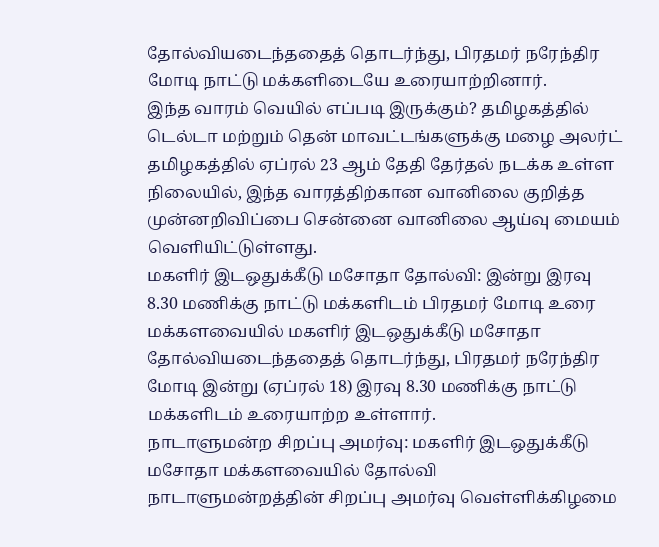தோல்வியடைந்ததைத் தொடர்ந்து, பிரதமர் நரேந்திர மோடி நாட்டு மக்களிடையே உரையாற்றினார்.
இந்த வாரம் வெயில் எப்படி இருக்கும்? தமிழகத்தில் டெல்டா மற்றும் தென் மாவட்டங்களுக்கு மழை அலர்ட்
தமிழகத்தில் ஏப்ரல் 23 ஆம் தேதி தேர்தல் நடக்க உள்ள நிலையில், இந்த வாரத்திற்கான வானிலை குறித்த முன்னறிவிப்பை சென்னை வானிலை ஆய்வு மையம் வெளியிட்டுள்ளது.
மகளிர் இடஒதுக்கீடு மசோதா தோல்வி: இன்று இரவு 8.30 மணிக்கு நாட்டு மக்களிடம் பிரதமர் மோடி உரை
மக்களவையில் மகளிர் இடஒதுக்கீடு மசோதா தோல்வியடைந்ததைத் தொடர்ந்து, பிரதமர் நரேந்திர மோடி இன்று (ஏப்ரல் 18) இரவு 8.30 மணிக்கு நாட்டு மக்களிடம் உரையாற்ற உள்ளார்.
நாடாளுமன்ற சிறப்பு அமர்வு: மகளிர் இடஒதுக்கீடு மசோதா மக்களவையில் தோல்வி
நாடாளுமன்றத்தின் சிறப்பு அமர்வு வெள்ளிக்கிழமை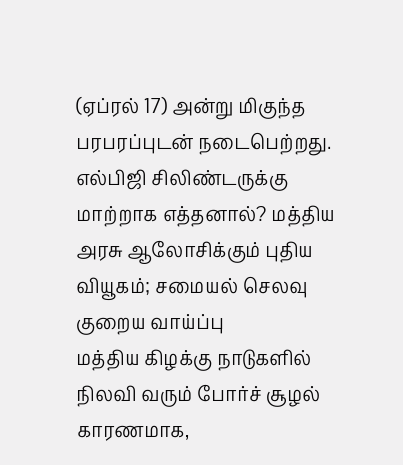(ஏப்ரல் 17) அன்று மிகுந்த பரபரப்புடன் நடைபெற்றது.
எல்பிஜி சிலிண்டருக்கு மாற்றாக எத்தனால்? மத்திய அரசு ஆலோசிக்கும் புதிய வியூகம்; சமையல் செலவு குறைய வாய்ப்பு
மத்திய கிழக்கு நாடுகளில் நிலவி வரும் போர்ச் சூழல் காரணமாக,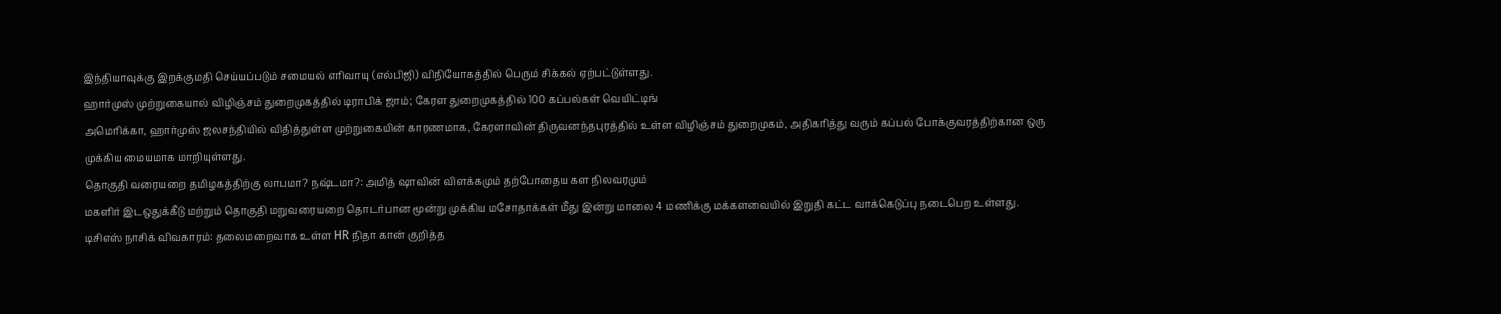இந்தியாவுக்கு இறக்குமதி செய்யப்படும் சமையல் எரிவாயு (எல்பிஜி) விநியோகத்தில் பெரும் சிக்கல் ஏற்பட்டுள்ளது.
ஹார்முஸ் முற்றுகையால் விழிஞ்சம் துறைமுகத்தில் டிராபிக் ஜாம்; கேரள துறைமுகத்தில் 100 கப்பல்கள் வெயிட்டிங்
அமெரிக்கா, ஹார்முஸ் ஜலசந்தியில் விதித்துள்ள முற்றுகையின் காரணமாக, கேரளாவின் திருவனந்தபுரத்தில் உள்ள விழிஞ்சம் துறைமுகம், அதிகரித்து வரும் கப்பல் போக்குவரத்திற்கான ஒரு முக்கிய மையமாக மாறியுள்ளது.
தொகுதி வரையறை தமிழகத்திற்கு லாபமா? நஷ்டமா?: அமித் ஷாவின் விளக்கமும் தற்போதைய கள நிலவரமும்
மகளிர் இடஒதுக்கீடு மற்றும் தொகுதி மறுவரையறை தொடர்பான மூன்று முக்கிய மசோதாக்கள் மீது இன்று மாலை 4 மணிக்கு மக்களவையில் இறுதி கட்ட வாக்கெடுப்பு நடைபெற உள்ளது.
டிசிஎஸ் நாசிக் விவகாரம்: தலைமறைவாக உள்ள HR நிதா கான் குறித்த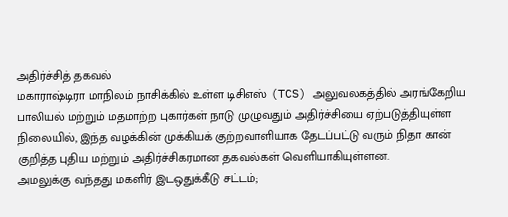அதிர்ச்சித் தகவல்
மகாராஷ்டிரா மாநிலம் நாசிக்கில் உள்ள டிசிஎஸ் (TCS) அலுவலகத்தில் அரங்கேறிய பாலியல் மற்றும் மதமாற்ற புகார்கள் நாடு முழுவதும் அதிர்ச்சியை ஏற்படுத்தியுள்ள நிலையில், இந்த வழக்கின் முக்கியக் குற்றவாளியாக தேடப்பட்டு வரும் நிதா கான் குறித்த புதிய மற்றும் அதிர்ச்சிகரமான தகவல்கள் வெளியாகியுள்ளன.
அமலுக்கு வந்தது மகளிர் இடஒதுக்கீடு சட்டம்;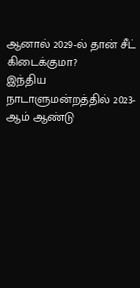ஆனால் 2029-ல் தான் சீட் கிடைக்குமா?
இந்திய நாடாளுமன்றத்தில் 2023-ஆம் ஆண்டு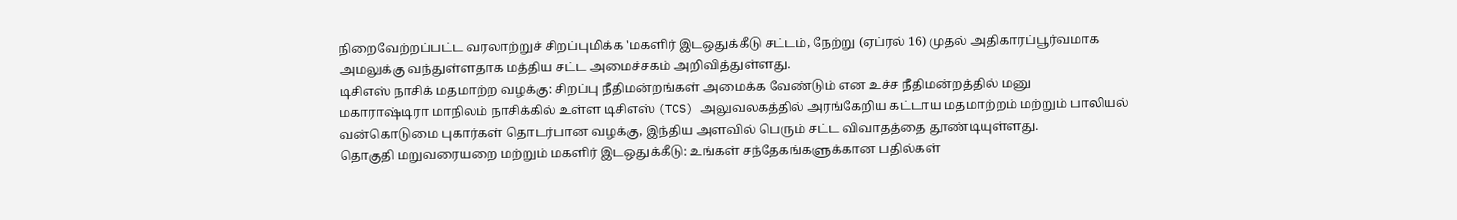நிறைவேற்றப்பட்ட வரலாற்றுச் சிறப்புமிக்க 'மகளிர் இடஒதுக்கீடு சட்டம், நேற்று (ஏப்ரல் 16) முதல் அதிகாரப்பூர்வமாக அமலுக்கு வந்துள்ளதாக மத்திய சட்ட அமைச்சகம் அறிவித்துள்ளது.
டிசிஎஸ் நாசிக் மதமாற்ற வழக்கு: சிறப்பு நீதிமன்றங்கள் அமைக்க வேண்டும் என உச்ச நீதிமன்றத்தில் மனு
மகாராஷ்டிரா மாநிலம் நாசிக்கில் உள்ள டிசிஎஸ் (TCS) அலுவலகத்தில் அரங்கேறிய கட்டாய மதமாற்றம் மற்றும் பாலியல் வன்கொடுமை புகார்கள் தொடர்பான வழக்கு, இந்திய அளவில் பெரும் சட்ட விவாதத்தை தூண்டியுள்ளது.
தொகுதி மறுவரையறை மற்றும் மகளிர் இடஒதுக்கீடு: உங்கள் சந்தேகங்களுக்கான பதில்கள்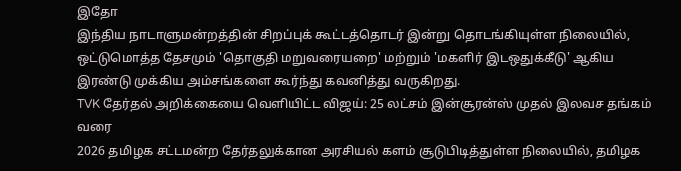இதோ
இந்திய நாடாளுமன்றத்தின் சிறப்புக் கூட்டத்தொடர் இன்று தொடங்கியுள்ள நிலையில், ஒட்டுமொத்த தேசமும் 'தொகுதி மறுவரையறை' மற்றும் 'மகளிர் இடஒதுக்கீடு' ஆகிய இரண்டு முக்கிய அம்சங்களை கூர்ந்து கவனித்து வருகிறது.
TVK தேர்தல் அறிக்கையை வெளியிட்ட விஜய்: 25 லட்சம் இன்சூரன்ஸ் முதல் இலவச தங்கம் வரை
2026 தமிழக சட்டமன்ற தேர்தலுக்கான அரசியல் களம் சூடுபிடித்துள்ள நிலையில், தமிழக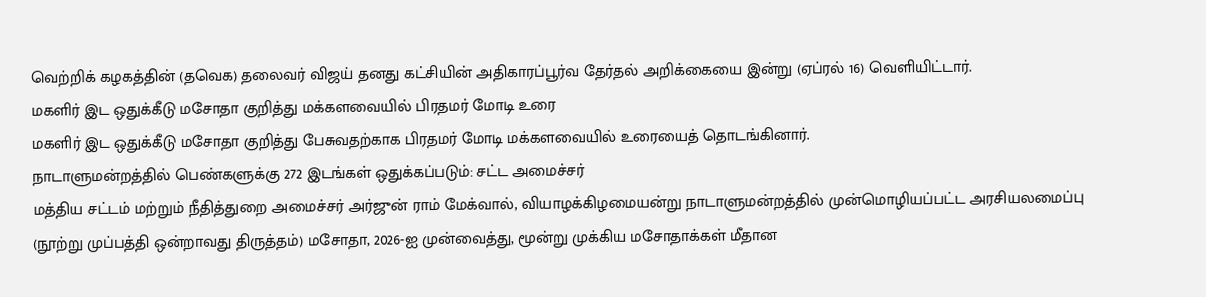வெற்றிக் கழகத்தின் (தவெக) தலைவர் விஜய் தனது கட்சியின் அதிகாரப்பூர்வ தேர்தல் அறிக்கையை இன்று (ஏப்ரல் 16) வெளியிட்டார்.
மகளிர் இட ஒதுக்கீடு மசோதா குறித்து மக்களவையில் பிரதமர் மோடி உரை
மகளிர் இட ஒதுக்கீடு மசோதா குறித்து பேசுவதற்காக பிரதமர் மோடி மக்களவையில் உரையைத் தொடங்கினார்.
நாடாளுமன்றத்தில் பெண்களுக்கு 272 இடங்கள் ஒதுக்கப்படும்: சட்ட அமைச்சர்
மத்திய சட்டம் மற்றும் நீதித்துறை அமைச்சர் அர்ஜுன் ராம் மேக்வால், வியாழக்கிழமையன்று நாடாளுமன்றத்தில் முன்மொழியப்பட்ட அரசியலமைப்பு (நூற்று முப்பத்தி ஒன்றாவது திருத்தம்) மசோதா, 2026-ஐ முன்வைத்து, மூன்று முக்கிய மசோதாக்கள் மீதான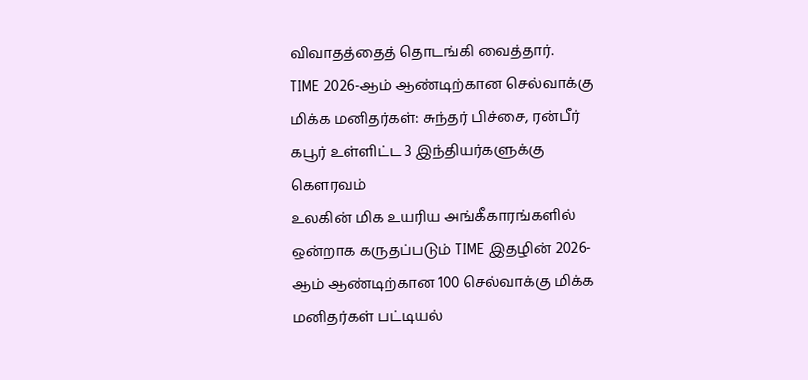விவாதத்தைத் தொடங்கி வைத்தார்.
TIME 2026-ஆம் ஆண்டிற்கான செல்வாக்கு மிக்க மனிதர்கள்: சுந்தர் பிச்சை, ரன்பீர் கபூர் உள்ளிட்ட 3 இந்தியர்களுக்கு கௌரவம்
உலகின் மிக உயரிய அங்கீகாரங்களில் ஒன்றாக கருதப்படும் TIME இதழின் 2026-ஆம் ஆண்டிற்கான 100 செல்வாக்கு மிக்க மனிதர்கள் பட்டியல்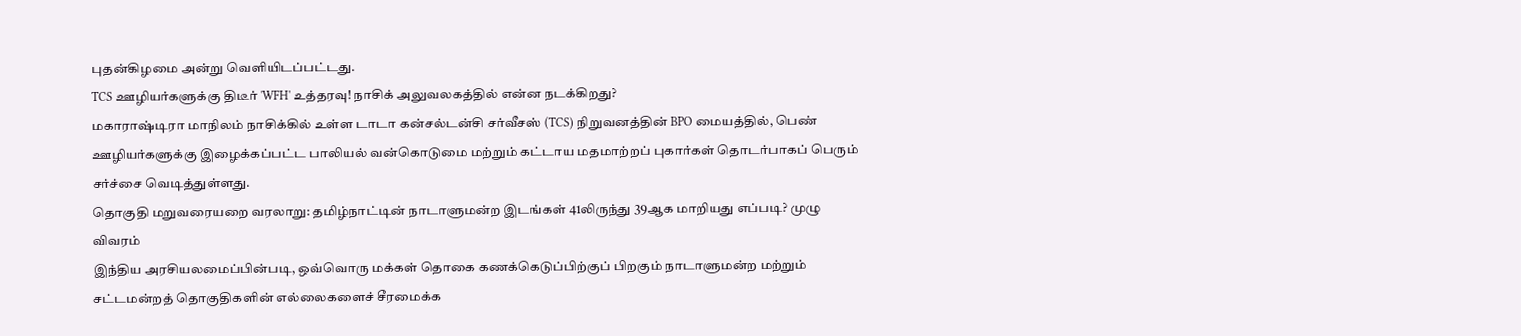புதன்கிழமை அன்று வெளியிடப்பட்டது.
TCS ஊழியர்களுக்கு திடீர் 'WFH' உத்தரவு! நாசிக் அலுவலகத்தில் என்ன நடக்கிறது?
மகாராஷ்டிரா மாநிலம் நாசிக்கில் உள்ள டாடா கன்சல்டன்சி சர்வீசஸ் (TCS) நிறுவனத்தின் BPO மையத்தில், பெண் ஊழியர்களுக்கு இழைக்கப்பட்ட பாலியல் வன்கொடுமை மற்றும் கட்டாய மதமாற்றப் புகார்கள் தொடர்பாகப் பெரும் சர்ச்சை வெடித்துள்ளது.
தொகுதி மறுவரையறை வரலாறு: தமிழ்நாட்டின் நாடாளுமன்ற இடங்கள் 41லிருந்து 39ஆக மாறியது எப்படி? முழு விவரம்
இந்திய அரசியலமைப்பின்படி, ஒவ்வொரு மக்கள் தொகை கணக்கெடுப்பிற்குப் பிறகும் நாடாளுமன்ற மற்றும் சட்டமன்றத் தொகுதிகளின் எல்லைகளைச் சீரமைக்க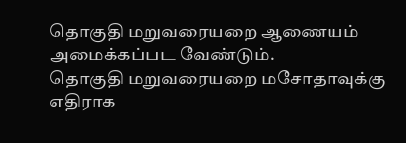தொகுதி மறுவரையறை ஆணையம் அமைக்கப்பட வேண்டும்.
தொகுதி மறுவரையறை மசோதாவுக்கு எதிராக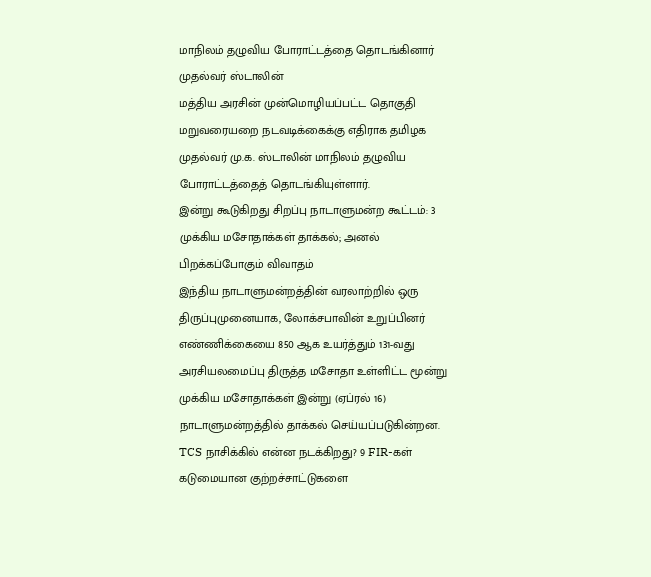மாநிலம் தழுவிய போராட்டத்தை தொடங்கினார் முதல்வர் ஸ்டாலின்
மத்திய அரசின் முன்மொழியப்பட்ட தொகுதி மறுவரையறை நடவடிக்கைக்கு எதிராக தமிழக முதல்வர் மு.க. ஸ்டாலின் மாநிலம் தழுவிய போராட்டத்தைத் தொடங்கியுள்ளார்.
இன்று கூடுகிறது சிறப்பு நாடாளுமன்ற கூட்டம்: 3 முக்கிய மசோதாக்கள் தாக்கல்; அனல் பிறக்கப்போகும் விவாதம்
இந்திய நாடாளுமன்றத்தின் வரலாற்றில் ஒரு திருப்புமுனையாக, லோக்சபாவின் உறுப்பினர் எண்ணிக்கையை 850 ஆக உயர்த்தும் 131-வது அரசியலமைப்பு திருத்த மசோதா உள்ளிட்ட மூன்று முக்கிய மசோதாக்கள் இன்று (ஏப்ரல் 16) நாடாளுமன்றத்தில் தாக்கல் செய்யப்படுகின்றன.
TCS நாசிக்கில் என்ன நடக்கிறது? 9 FIR-கள் கடுமையான குற்றச்சாட்டுகளை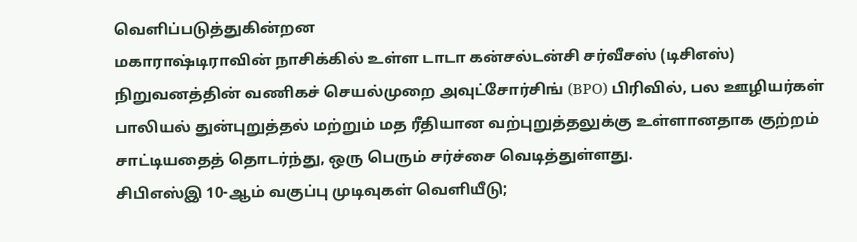வெளிப்படுத்துகின்றன
மகாராஷ்டிராவின் நாசிக்கில் உள்ள டாடா கன்சல்டன்சி சர்வீசஸ் (டிசிஎஸ்) நிறுவனத்தின் வணிகச் செயல்முறை அவுட்சோர்சிங் (BPO) பிரிவில், பல ஊழியர்கள் பாலியல் துன்புறுத்தல் மற்றும் மத ரீதியான வற்புறுத்தலுக்கு உள்ளானதாக குற்றம் சாட்டியதைத் தொடர்ந்து, ஒரு பெரும் சர்ச்சை வெடித்துள்ளது.
சிபிஎஸ்இ 10-ஆம் வகுப்பு முடிவுகள் வெளியீடு;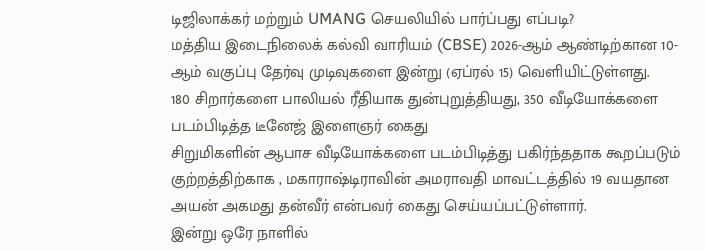டிஜிலாக்கர் மற்றும் UMANG செயலியில் பார்ப்பது எப்படி?
மத்திய இடைநிலைக் கல்வி வாரியம் (CBSE) 2026-ஆம் ஆண்டிற்கான 10-ஆம் வகுப்பு தேர்வு முடிவுகளை இன்று (ஏப்ரல் 15) வெளியிட்டுள்ளது.
180 சிறார்களை பாலியல் ரீதியாக துன்புறுத்தியது, 350 வீடியோக்களை படம்பிடித்த டீனேஜ் இளைஞர் கைது
சிறுமிகளின் ஆபாச வீடியோக்களை படம்பிடித்து பகிர்ந்ததாக கூறப்படும் குற்றத்திற்காக , மகாராஷ்டிராவின் அமராவதி மாவட்டத்தில் 19 வயதான அயன் அகமது தன்வீர் என்பவர் கைது செய்யப்பட்டுள்ளார்.
இன்று ஒரே நாளில்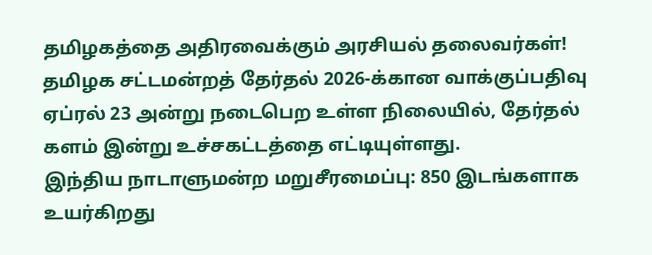தமிழகத்தை அதிரவைக்கும் அரசியல் தலைவர்கள்!
தமிழக சட்டமன்றத் தேர்தல் 2026-க்கான வாக்குப்பதிவு ஏப்ரல் 23 அன்று நடைபெற உள்ள நிலையில், தேர்தல் களம் இன்று உச்சகட்டத்தை எட்டியுள்ளது.
இந்திய நாடாளுமன்ற மறுசீரமைப்பு: 850 இடங்களாக உயர்கிறது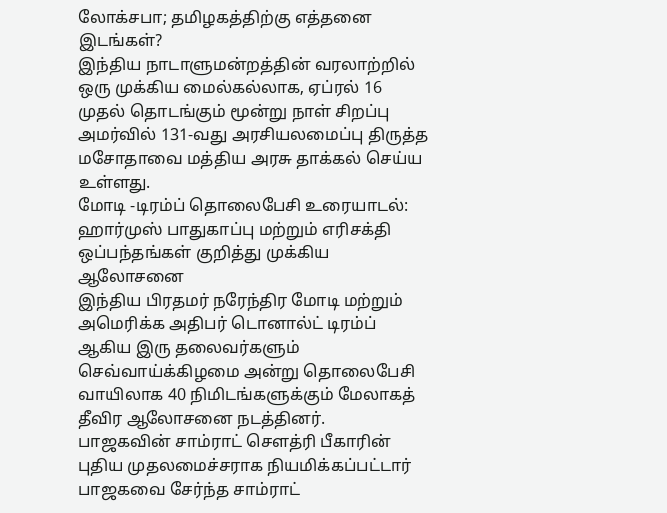லோக்சபா; தமிழகத்திற்கு எத்தனை இடங்கள்?
இந்திய நாடாளுமன்றத்தின் வரலாற்றில் ஒரு முக்கிய மைல்கல்லாக, ஏப்ரல் 16 முதல் தொடங்கும் மூன்று நாள் சிறப்பு அமர்வில் 131-வது அரசியலமைப்பு திருத்த மசோதாவை மத்திய அரசு தாக்கல் செய்ய உள்ளது.
மோடி -டிரம்ப் தொலைபேசி உரையாடல்: ஹார்முஸ் பாதுகாப்பு மற்றும் எரிசக்தி ஒப்பந்தங்கள் குறித்து முக்கிய ஆலோசனை
இந்திய பிரதமர் நரேந்திர மோடி மற்றும் அமெரிக்க அதிபர் டொனால்ட் டிரம்ப் ஆகிய இரு தலைவர்களும் செவ்வாய்க்கிழமை அன்று தொலைபேசி வாயிலாக 40 நிமிடங்களுக்கும் மேலாகத் தீவிர ஆலோசனை நடத்தினர்.
பாஜகவின் சாம்ராட் சௌத்ரி பீகாரின் புதிய முதலமைச்சராக நியமிக்கப்பட்டார்
பாஜகவை சேர்ந்த சாம்ராட்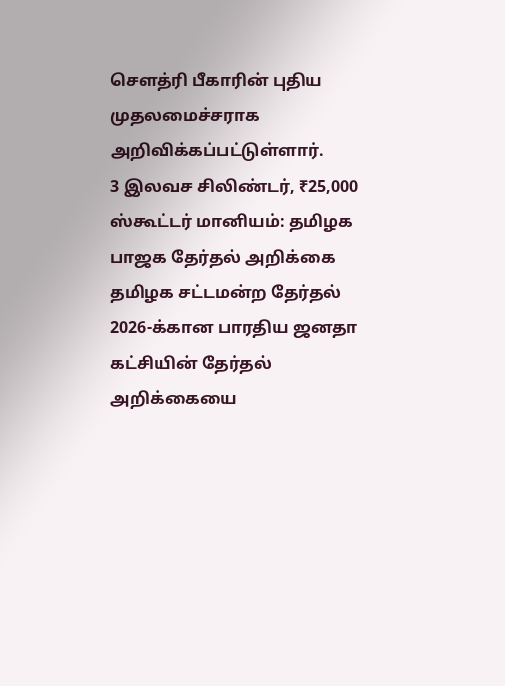சௌத்ரி பீகாரின் புதிய முதலமைச்சராக அறிவிக்கப்பட்டுள்ளார்.
3 இலவச சிலிண்டர், ₹25,000 ஸ்கூட்டர் மானியம்: தமிழக பாஜக தேர்தல் அறிக்கை
தமிழக சட்டமன்ற தேர்தல் 2026-க்கான பாரதிய ஜனதா கட்சியின் தேர்தல் அறிக்கையை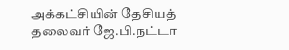அக்கட்சியின் தேசியத் தலைவர் ஜே.பி.நட்டா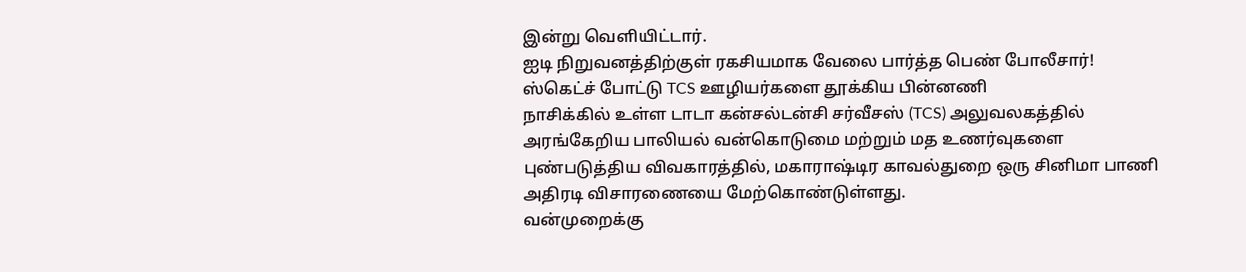இன்று வெளியிட்டார்.
ஐடி நிறுவனத்திற்குள் ரகசியமாக வேலை பார்த்த பெண் போலீசார்! ஸ்கெட்ச் போட்டு TCS ஊழியர்களை தூக்கிய பின்னணி
நாசிக்கில் உள்ள டாடா கன்சல்டன்சி சர்வீசஸ் (TCS) அலுவலகத்தில் அரங்கேறிய பாலியல் வன்கொடுமை மற்றும் மத உணர்வுகளை புண்படுத்திய விவகாரத்தில், மகாராஷ்டிர காவல்துறை ஒரு சினிமா பாணி அதிரடி விசாரணையை மேற்கொண்டுள்ளது.
வன்முறைக்கு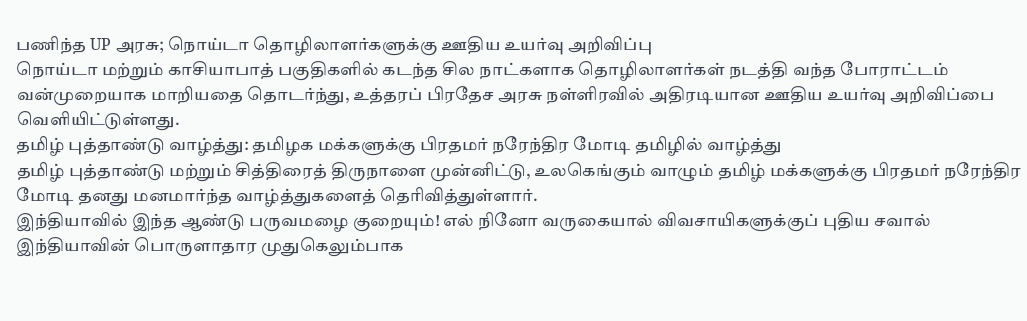பணிந்த UP அரசு; நொய்டா தொழிலாளர்களுக்கு ஊதிய உயர்வு அறிவிப்பு
நொய்டா மற்றும் காசியாபாத் பகுதிகளில் கடந்த சில நாட்களாக தொழிலாளர்கள் நடத்தி வந்த போராட்டம் வன்முறையாக மாறியதை தொடர்ந்து, உத்தரப் பிரதேச அரசு நள்ளிரவில் அதிரடியான ஊதிய உயர்வு அறிவிப்பை வெளியிட்டுள்ளது.
தமிழ் புத்தாண்டு வாழ்த்து: தமிழக மக்களுக்கு பிரதமர் நரேந்திர மோடி தமிழில் வாழ்த்து
தமிழ் புத்தாண்டு மற்றும் சித்திரைத் திருநாளை முன்னிட்டு, உலகெங்கும் வாழும் தமிழ் மக்களுக்கு பிரதமர் நரேந்திர மோடி தனது மனமார்ந்த வாழ்த்துகளைத் தெரிவித்துள்ளார்.
இந்தியாவில் இந்த ஆண்டு பருவமழை குறையும்! எல் நினோ வருகையால் விவசாயிகளுக்குப் புதிய சவால்
இந்தியாவின் பொருளாதார முதுகெலும்பாக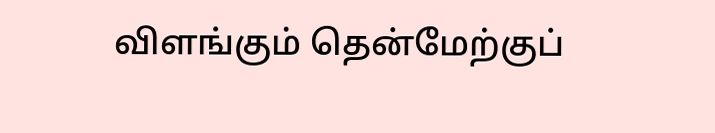விளங்கும் தென்மேற்குப்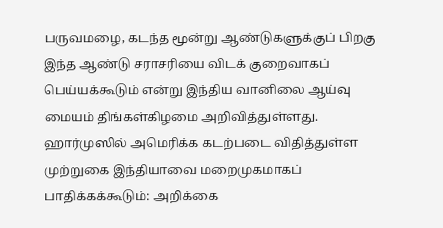பருவமழை, கடந்த மூன்று ஆண்டுகளுக்குப் பிறகு இந்த ஆண்டு சராசரியை விடக் குறைவாகப் பெய்யக்கூடும் என்று இந்திய வானிலை ஆய்வு மையம் திங்கள்கிழமை அறிவித்துள்ளது.
ஹார்முஸில் அமெரிக்க கடற்படை விதித்துள்ள முற்றுகை இந்தியாவை மறைமுகமாகப் பாதிக்கக்கூடும்: அறிக்கை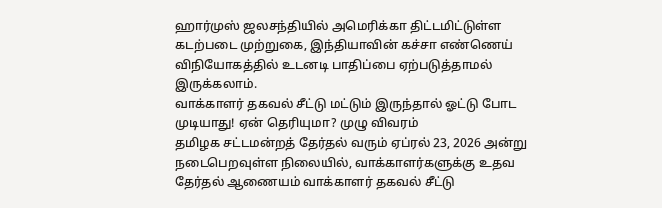ஹார்முஸ் ஜலசந்தியில் அமெரிக்கா திட்டமிட்டுள்ள கடற்படை முற்றுகை, இந்தியாவின் கச்சா எண்ணெய் விநியோகத்தில் உடனடி பாதிப்பை ஏற்படுத்தாமல் இருக்கலாம்.
வாக்காளர் தகவல் சீட்டு மட்டும் இருந்தால் ஓட்டு போட முடியாது! ஏன் தெரியுமா? முழு விவரம்
தமிழக சட்டமன்றத் தேர்தல் வரும் ஏப்ரல் 23, 2026 அன்று நடைபெறவுள்ள நிலையில், வாக்காளர்களுக்கு உதவ தேர்தல் ஆணையம் வாக்காளர் தகவல் சீட்டு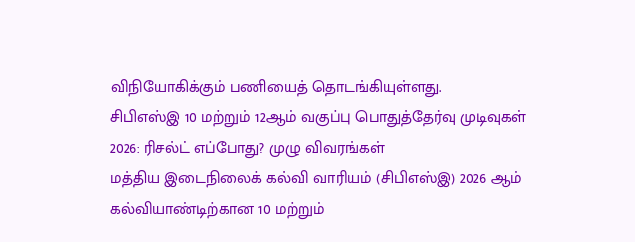விநியோகிக்கும் பணியைத் தொடங்கியுள்ளது.
சிபிஎஸ்இ 10 மற்றும் 12ஆம் வகுப்பு பொதுத்தேர்வு முடிவுகள் 2026: ரிசல்ட் எப்போது? முழு விவரங்கள்
மத்திய இடைநிலைக் கல்வி வாரியம் (சிபிஎஸ்இ) 2026 ஆம் கல்வியாண்டிற்கான 10 மற்றும்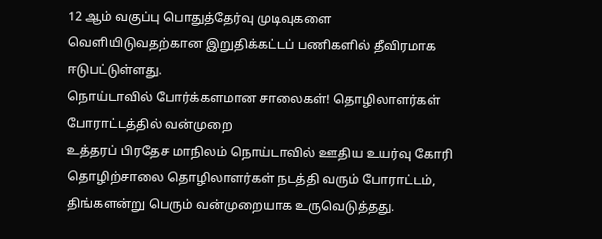12 ஆம் வகுப்பு பொதுத்தேர்வு முடிவுகளை வெளியிடுவதற்கான இறுதிக்கட்டப் பணிகளில் தீவிரமாக ஈடுபட்டுள்ளது.
நொய்டாவில் போர்க்களமான சாலைகள்! தொழிலாளர்கள் போராட்டத்தில் வன்முறை
உத்தரப் பிரதேச மாநிலம் நொய்டாவில் ஊதிய உயர்வு கோரி தொழிற்சாலை தொழிலாளர்கள் நடத்தி வரும் போராட்டம், திங்களன்று பெரும் வன்முறையாக உருவெடுத்தது.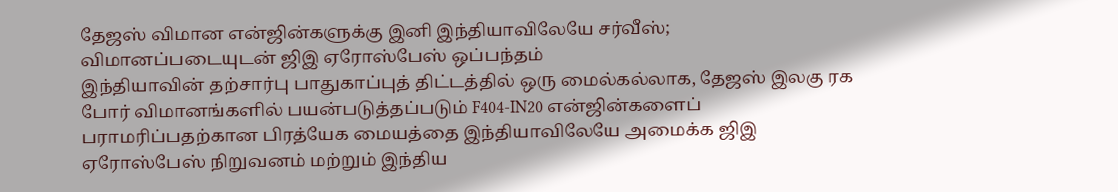தேஜஸ் விமான என்ஜின்களுக்கு இனி இந்தியாவிலேயே சர்வீஸ்; விமானப்படையுடன் ஜிஇ ஏரோஸ்பேஸ் ஒப்பந்தம்
இந்தியாவின் தற்சார்பு பாதுகாப்புத் திட்டத்தில் ஒரு மைல்கல்லாக, தேஜஸ் இலகு ரக போர் விமானங்களில் பயன்படுத்தப்படும் F404-IN20 என்ஜின்களைப் பராமரிப்பதற்கான பிரத்யேக மையத்தை இந்தியாவிலேயே அமைக்க ஜிஇ ஏரோஸ்பேஸ் நிறுவனம் மற்றும் இந்திய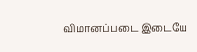விமானப்படை இடையே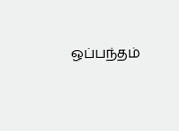ஒப்பந்தம்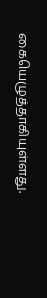கையெழுத்தாகியுள்ளது.